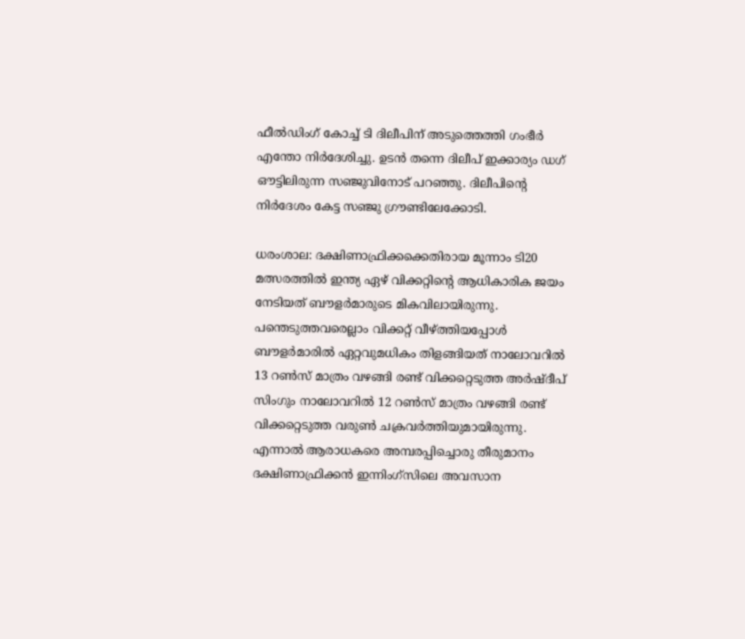ഫീല്‍ഡിംഗ് കോച്ച് ടി ദിലീപിന് അടുത്തെത്തി ഗംഭീര്‍ എന്തോ നിര്‍ദേശിച്ചു. ഉടന്‍ തന്നെ ദിലീപ് ഇക്കാര്യം ഡഗ് ഔട്ടിലിരുന്ന സഞ്ജുവിനോട് പറഞ്ഞു. ദിലീപിന്‍റെ നിര്‍ദേശം കേട്ട സഞ്ജു ഗ്രൗണ്ടിലേക്കോടി.

ധരംശാല: ദക്ഷിണാഫ്രിക്കക്കെതിരായ മൂന്നാം ടി20 മത്സരത്തില്‍ ഇന്ത്യ ഏഴ് വിക്കറ്റിന്‍റെ ആധികാരിക ജയം നേടിയത് ബൗളര്‍മാരുടെ മികവിലായിരുന്നു. പന്തെടുത്തവരെല്ലാം വിക്കറ്റ് വീഴ്ത്തിയപ്പോൾ ബൗളര്‍മാരില്‍ ഏറ്റവുമധികം തിളങ്ങിയത് നാലോവറില്‍ 13 റണ്‍സ് മാത്രം വഴങ്ങി രണ്ട് വിക്കറ്റെടുത്ത അര്‍ഷ്ദീപ് സിംഗും നാലോവറില്‍ 12 റണ്‍സ് മാത്രം വഴങ്ങി രണ്ട് വിക്കറ്റെടുത്ത വരുണ്‍ ചക്രവര്‍ത്തിയുമായിരുന്നു. എന്നാല്‍ ആരാധകരെ അമ്പരപ്പിച്ചൊരു തീരുമാനം ദക്ഷിണാഫ്രിക്കൻ ഇന്നിംഗ്സിലെ അവസാന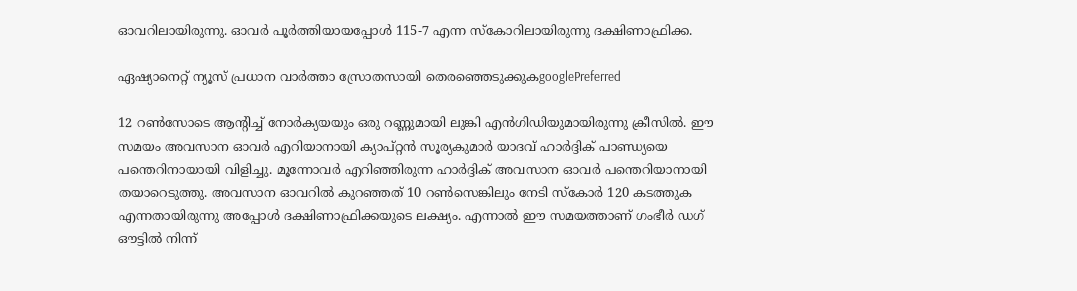ഓവറിലായിരുന്നു. ഓവര്‍ പൂര്‍ത്തിയായപ്പോള്‍ 115-7 എന്ന സ്കോറിലായിരുന്നു ദക്ഷിണാഫ്രിക്ക.

ഏഷ്യാനെറ്റ് ന്യൂസ് പ്രധാന വാർത്താ സ്രോതസായി തെരഞ്ഞെടുക്കുകgooglePreferred

12 റണ്‍സോടെ ആന്‍റിച്ച് നോര്‍ക്യയയും ഒരു റണ്ണുമായി ലുങ്കി എന്‍ഗിഡിയുമായിരുന്നു ക്രീസില്‍. ഈ സമയം അവസാന ഓവര്‍ എറിയാനായി ക്യാപ്റ്റന്‍ സൂര്യകുമാര്‍ യാദവ് ഹാര്‍ദ്ദിക് പാണ്ഡ്യയെ പന്തെറിനായായി വിളിച്ചു. മൂന്നോവര്‍ എറിഞ്ഞിരുന്ന ഹാര്‍ദ്ദിക് അവസാന ഓവര്‍ പന്തെറിയാനായി തയാറെടുത്തു. അവസാന ഓവറില്‍ കുറഞ്ഞത് 10 റണ്‍സെങ്കിലും നേടി സ്കോര്‍ 120 കടത്തുക എന്നതായിരുന്നു അപ്പോള്‍ ദക്ഷിണാഫ്രിക്കയുടെ ലക്ഷ്യം. എന്നാല്‍ ഈ സമയത്താണ് ഗംഭീർ ഡഗ് ഔട്ടില്‍ നിന്ന്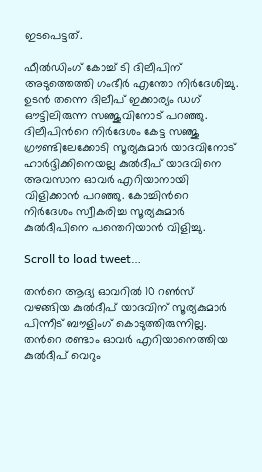ഇടപെട്ടത്.

ഫീല്‍ഡിംഗ് കോച്ച് ടി ദിലീപിന് അടുത്തെത്തി ഗംഭീര്‍ എന്തോ നിര്‍ദേശിച്ചു. ഉടന്‍ തന്നെ ദിലീപ് ഇക്കാര്യം ഡഗ് ഔട്ടിലിരുന്ന സഞ്ജുവിനോട് പറഞ്ഞു. ദിലീപിന്‍റെ നിര്‍ദേശം കേട്ട സഞ്ജു ഗ്രൗണ്ടിലേക്കോടി സൂര്യകുമാര്‍ യാദവിനോട് ഹാര്‍ദ്ദിക്കിനെയല്ല കുല്‍ദീപ് യാദവിനെ അവസാന ഓവര്‍ എറിയാനായി വിളിക്കാന്‍ പറഞ്ഞു. കോച്ചിന്‍റെ നിര്‍ദേശം സ്വീകരിച്ച സൂര്യകുമാര്‍ കുല്‍ദീപിനെ പന്തെറിയാന്‍ വിളിച്ചു.

Scroll to load tweet…

തന്‍റെ ആദ്യ ഓവറില്‍ 10 റണ്‍സ് വഴങ്ങിയ കുല്‍ദീപ് യാദവിന് സൂര്യകുമാര്‍ പിന്നീട് ബൗളിംഗ് കൊടുത്തിരുന്നില്ല. തന്‍റെ രണ്ടാം ഓവര്‍ എറിയാനെത്തിയ കുല്‍ദീപ് വെറും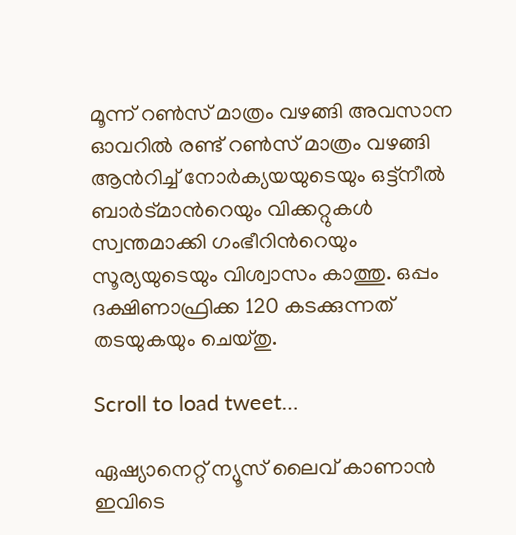മൂന്ന് റണ്‍സ് മാത്രം വഴങ്ങി അവസാന ഓവറില്‍ രണ്ട് റണ്‍സ് മാത്രം വഴങ്ങി ആന്‍റിച്ച് നോര്‍ക്യയയുടെയും ഒട്ട്നീല്‍ ബാര്‍ട്മാന്‍റെയും വിക്കറ്റുകള്‍ സ്വന്തമാക്കി ഗംഭീറിന്‍റെയും സൂര്യയുടെയും വിശ്വാസം കാത്തു. ഒപ്പം ദക്ഷിണാഫ്രിക്ക 120 കടക്കുന്നത് തടയുകയും ചെയ്തു.

Scroll to load tweet…

ഏഷ്യാനെറ്റ് ന്യൂസ് ലൈവ് കാണാന്‍ ഇവിടെ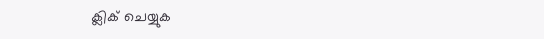ക്ലിക് ചെയ്യുക